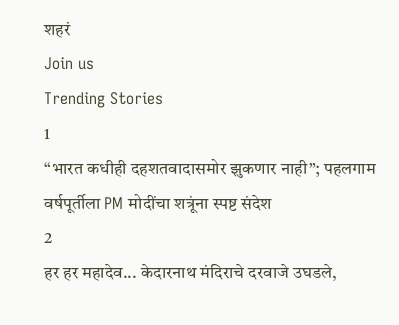शहरं
Join us
Trending Stories
1
“भारत कधीही दहशतवादासमोर झुकणार नाही”; पहलगाम वर्षपूर्तीला PM मोदींचा शत्रूंना स्पष्ट संदेश
2
हर हर महादेव... केदारनाथ मंदिराचे दरवाजे उघडले,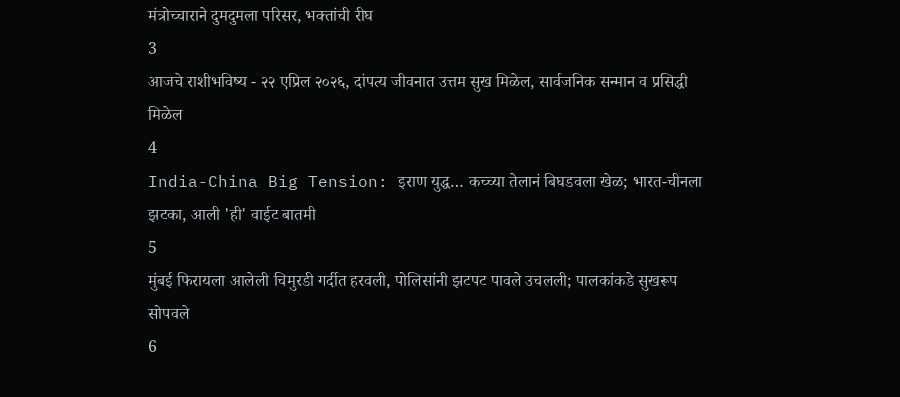मंत्रोच्चाराने दुमदुमला परिसर, भक्तांची रीघ
3
आजचे राशीभविष्य - २२ एप्रिल २०२६, दांपत्य जीवनात उत्तम सुख मिळेल, सार्वजनिक सन्मान व प्रसिद्धी मिळेल
4
India-China Big Tension: इराण युद्ध… कच्च्या तेलानं बिघडवला खेळ; भारत-चीनला झटका, आली 'ही' वाईट बातमी
5
मुंबई फिरायला आलेली चिमुरडी गर्दीत हरवली, पोलिसांनी झटपट पावले उचलली; पालकांकडे सुखरूप सोपवले
6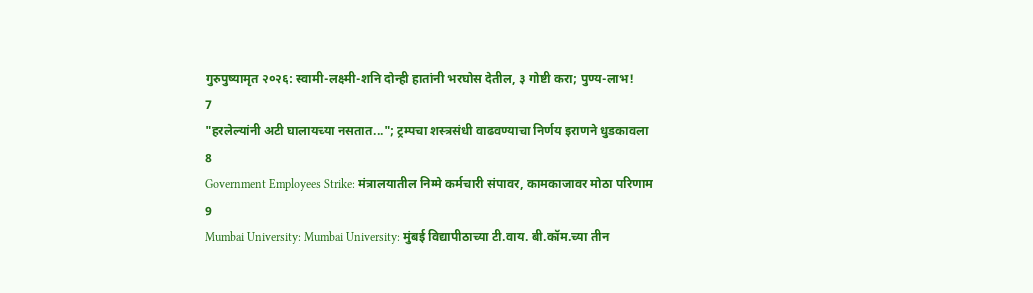गुरुपुष्यामृत २०२६: स्वामी-लक्ष्मी-शनि दोन्ही हातांनी भरघोस देतील, ३ गोष्टी करा; पुण्य-लाभ!
7
"हरलेल्यांनी अटी घालायच्या नसतात..."; ट्रम्पचा शस्त्रसंधी वाढवण्याचा निर्णय इराणने धुडकावला
8
Government Employees Strike: मंत्रालयातील निम्मे कर्मचारी संपावर, कामकाजावर मोठा परिणाम
9
Mumbai University: Mumbai University: मुंबई विद्यापीठाच्या टी.वाय. बी.कॉम.च्या तीन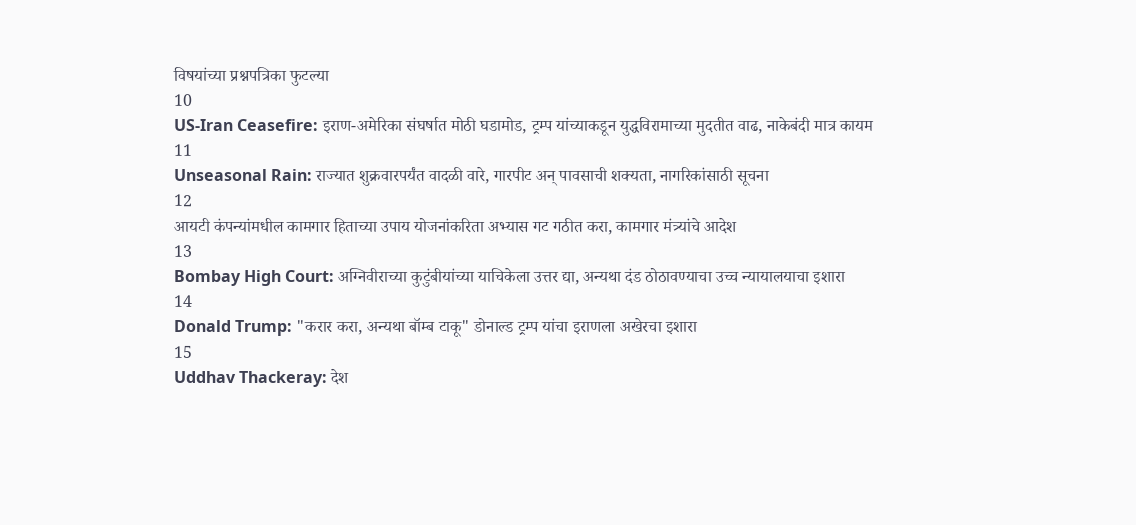विषयांच्या प्रश्नपत्रिका फुटल्या
10
US-Iran Ceasefire: इराण-अमेरिका संघर्षात मोठी घडामोड, ट्रम्प यांच्याकडून युद्धविरामाच्या मुदतीत वाढ, नाकेबंदी मात्र कायम
11
Unseasonal Rain: राज्यात शुक्रवारपर्यंत वादळी वारे, गारपीट अन् पावसाची शक्यता, नागरिकांसाठी सूचना
12
आयटी कंपन्यांमधील कामगार हिताच्या उपाय योजनांकरिता अभ्यास गट गठीत करा, कामगार मंत्र्यांचे आदेश
13
Bombay High Court: अग्निवीराच्या कुटुंबीयांच्या याचिकेला उत्तर द्या, अन्यथा दंड ठोठावण्याचा उच्च न्यायालयाचा इशारा
14
Donald Trump: "करार करा, अन्यथा बॉम्ब टाकू" डोनाल्ड ट्रम्प यांचा इराणला अखेरचा इशारा
15
Uddhav Thackeray: देश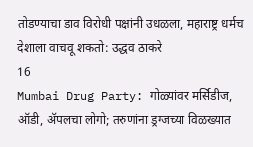तोडण्याचा डाव विरोधी पक्षांनी उधळला, महाराष्ट्र धर्मच देशाला वाचवू शकतो: उद्धव ठाकरे
16
Mumbai Drug Party: गोळ्यांवर मर्सिडीज, ऑडी, ॲपलचा लोगो; तरुणांना ड्रग्जच्या विळख्यात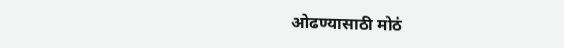ओढण्यासाठी मोठं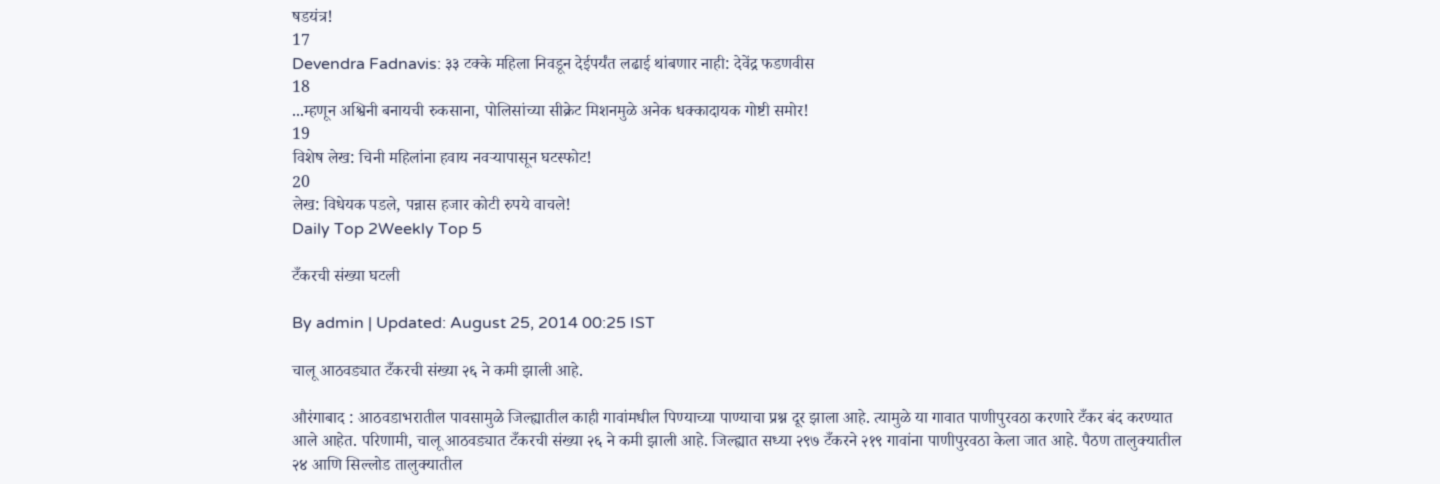षडयंत्र!
17
Devendra Fadnavis: ३३ टक्के महिला निवडून देईपर्यंत लढाई थांबणार नाही: देवेंद्र फडणवीस
18
...म्हणून अश्विनी बनायची रुकसाना, पोलिसांच्या सीक्रेट मिशनमुळे अनेक धक्कादायक गोष्टी समोर!
19
विशेष लेख: चिनी महिलांना हवाय नवऱ्यापासून घटस्फोट!
20
लेख: विधेयक पडले, पन्नास हजार कोटी रुपये वाचले!
Daily Top 2Weekly Top 5

टँकरची संख्या घटली

By admin | Updated: August 25, 2014 00:25 IST

चालू आठवड्यात टँकरची संख्या २६ ने कमी झाली आहे.

औरंगाबाद : आठवडाभरातील पावसामुळे जिल्ह्यातील काही गावांमधील पिण्याच्या पाण्याचा प्रश्न दूर झाला आहे. त्यामुळे या गावात पाणीपुरवठा करणारे टँकर बंद करण्यात आले आहेत. परिणामी, चालू आठवड्यात टँकरची संख्या २६ ने कमी झाली आहे. जिल्ह्यात सध्या २९७ टँकरने २१९ गावांना पाणीपुरवठा केला जात आहे. पैठण तालुक्यातील २४ आणि सिल्लोड तालुक्यातील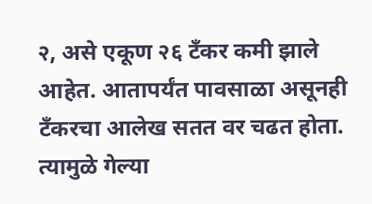२, असे एकूण २६ टँकर कमी झाले आहेत. आतापर्यंत पावसाळा असूनही टँकरचा आलेख सतत वर चढत होता. त्यामुळे गेल्या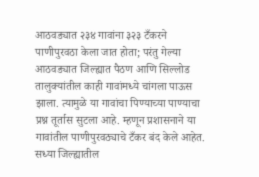आठवड्यात २३४ गावांना ३२३ टँकरने पाणीपुरवठा केला जात होता; परंतु गेल्या आठवड्यात जिल्ह्यात पैठण आणि सिल्लोड तालुक्यांतील काही गावांमध्ये चांगला पाऊस झाला. त्यामुळे या गावांचा पिण्याच्या पाण्याचा प्रश्न तूर्तास सुटला आहे. म्हणून प्रशासनाने या गावांतील पाणीपुरवठ्याचे टँकर बंद केले आहेत. सध्या जिल्ह्यातील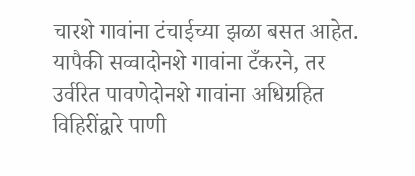चारशे गावांना टंचाईच्या झळा बसत आहेत. यापैकी सव्वादोनशे गावांना टँकरने, तर उर्वरित पावणेदोनशे गावांना अधिग्रहित विहिरींद्वारे पाणी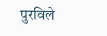पुरविले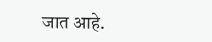जात आहे.